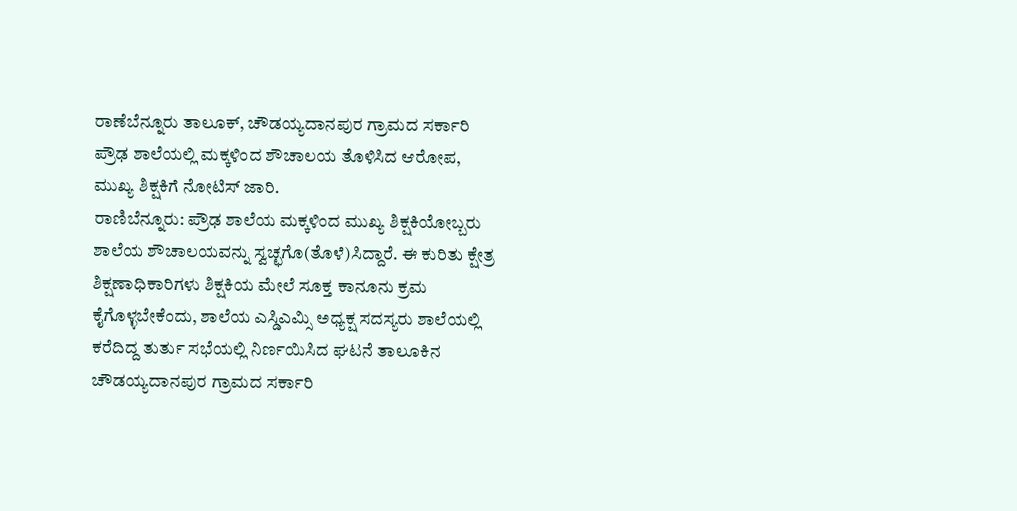ರಾಣೆಬೆನ್ನೂರು ತಾಲೂಕ್, ಚೌಡಯ್ಯದಾನಪುರ ಗ್ರಾಮದ ಸರ್ಕಾರಿ ಪ್ರೌಢ ಶಾಲೆಯಲ್ಲಿ ಮಕ್ಕಳಿಂದ ಶೌಚಾಲಯ ತೊಳಿಸಿದ ಆರೋಪ, ಮುಖ್ಯ ಶಿಕ್ಷಕಿಗೆ ನೋಟಿಸ್ ಜಾರಿ.
ರಾಣಿಬೆನ್ನೂರು: ಪ್ರೌಢ ಶಾಲೆಯ ಮಕ್ಕಳಿಂದ ಮುಖ್ಯ ಶಿಕ್ಷಕಿಯೋಬ್ಬರು ಶಾಲೆಯ ಶೌಚಾಲಯವನ್ನು ಸ್ವಚ್ಛಗೊ(ತೊಳೆ)ಸಿದ್ದಾರೆ. ಈ ಕುರಿತು ಕ್ಷೇತ್ರ ಶಿಕ್ಷಣಾಧಿಕಾರಿಗಳು ಶಿಕ್ಷಕಿಯ ಮೇಲೆ ಸೂಕ್ತ ಕಾನೂನು ಕ್ರಮ ಕೈಗೊಳ್ಳಬೇಕೆಂದು, ಶಾಲೆಯ ಎಸ್ಡಿಎಮ್ಸಿ ಅಧ್ಯಕ್ಷ ಸದಸ್ಯರು ಶಾಲೆಯಲ್ಲಿ ಕರೆದಿದ್ದ ತುರ್ತು ಸಭೆಯಲ್ಲಿ ನಿರ್ಣಯಿಸಿದ ಘಟನೆ ತಾಲೂಕಿನ ಚೌಡಯ್ಯದಾನಪುರ ಗ್ರಾಮದ ಸರ್ಕಾರಿ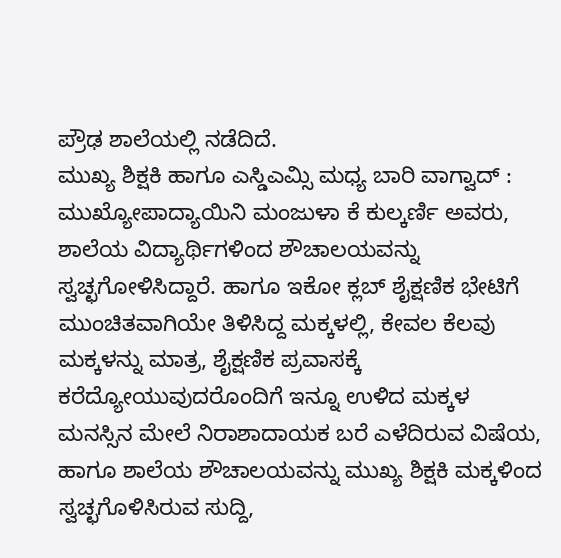ಪ್ರೌಢ ಶಾಲೆಯಲ್ಲಿ ನಡೆದಿದೆ.
ಮುಖ್ಯ ಶಿಕ್ಷಕಿ ಹಾಗೂ ಎಸ್ಡಿಎಮ್ಸಿ ಮಧ್ಯ ಬಾರಿ ವಾಗ್ವಾದ್ : ಮುಖ್ಯೋಪಾದ್ಯಾಯಿನಿ ಮಂಜುಳಾ ಕೆ ಕುಲ್ಕರ್ಣಿ ಅವರು, ಶಾಲೆಯ ವಿದ್ಯಾರ್ಥಿಗಳಿಂದ ಶೌಚಾಲಯವನ್ನು ಸ್ವಚ್ಛಗೋಳಿಸಿದ್ದಾರೆ. ಹಾಗೂ ಇಕೋ ಕ್ಲಬ್ ಶೈಕ್ಷಣಿಕ ಭೇಟಿಗೆ ಮುಂಚಿತವಾಗಿಯೇ ತಿಳಿಸಿದ್ದ ಮಕ್ಕಳಲ್ಲಿ, ಕೇವಲ ಕೆಲವು ಮಕ್ಕಳನ್ನು ಮಾತ್ರ, ಶೈಕ್ಷಣಿಕ ಪ್ರವಾಸಕ್ಕೆ ಕರೆದ್ಯೋಯುವುದರೊಂದಿಗೆ ಇನ್ನೂ ಉಳಿದ ಮಕ್ಕಳ ಮನಸ್ಸಿನ ಮೇಲೆ ನಿರಾಶಾದಾಯಕ ಬರೆ ಎಳೆದಿರುವ ವಿಷೆಯ, ಹಾಗೂ ಶಾಲೆಯ ಶೌಚಾಲಯವನ್ನು ಮುಖ್ಯ ಶಿಕ್ಷಕಿ ಮಕ್ಕಳಿಂದ ಸ್ವಚ್ಛಗೊಳಿಸಿರುವ ಸುದ್ದಿ,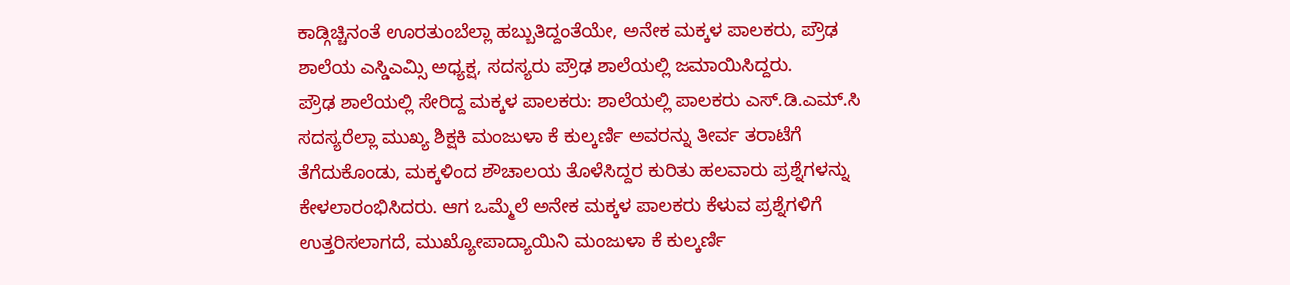ಕಾಡ್ಗಿಚ್ಚಿನಂತೆ ಊರತುಂಬೆಲ್ಲಾ ಹಬ್ಬುತಿದ್ದಂತೆಯೇ, ಅನೇಕ ಮಕ್ಕಳ ಪಾಲಕರು, ಪ್ರೌಢ ಶಾಲೆಯ ಎಸ್ಡಿಎಮ್ಸಿ ಅಧ್ಯಕ್ಷ, ಸದಸ್ಯರು ಪ್ರೌಢ ಶಾಲೆಯಲ್ಲಿ ಜಮಾಯಿಸಿದ್ದರು.
ಪ್ರೌಢ ಶಾಲೆಯಲ್ಲಿ ಸೇರಿದ್ದ ಮಕ್ಕಳ ಪಾಲಕರು: ಶಾಲೆಯಲ್ಲಿ ಪಾಲಕರು ಎಸ್.ಡಿ.ಎಮ್.ಸಿ ಸದಸ್ಯರೆಲ್ಲಾ ಮುಖ್ಯ ಶಿಕ್ಷಕಿ ಮಂಜುಳಾ ಕೆ ಕುಲ್ಕರ್ಣಿ ಅವರನ್ನು ತೀರ್ವ ತರಾಟೆಗೆ ತೆಗೆದುಕೊಂಡು, ಮಕ್ಕಳಿಂದ ಶೌಚಾಲಯ ತೊಳೆಸಿದ್ದರ ಕುರಿತು ಹಲವಾರು ಪ್ರಶ್ನೆಗಳನ್ನು ಕೇಳಲಾರಂಭಿಸಿದರು. ಆಗ ಒಮ್ಮೆಲೆ ಅನೇಕ ಮಕ್ಕಳ ಪಾಲಕರು ಕೆಳುವ ಪ್ರಶ್ನೆಗಳಿಗೆ ಉತ್ತರಿಸಲಾಗದೆ, ಮುಖ್ಯೋಪಾದ್ಯಾಯಿನಿ ಮಂಜುಳಾ ಕೆ ಕುಲ್ಕರ್ಣಿ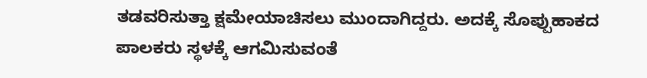ತಡವರಿಸುತ್ತಾ ಕ್ಷಮೇಯಾಚಿಸಲು ಮುಂದಾಗಿದ್ದರು. ಅದಕ್ಕೆ ಸೊಪ್ಪುಹಾಕದ ಪಾಲಕರು ಸ್ಥಳಕ್ಕೆ ಆಗಮಿಸುವಂತೆ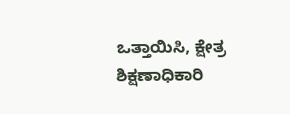ಒತ್ತಾಯಿಸಿ, ಕ್ಷೇತ್ರ ಶಿಕ್ಷಣಾಧಿಕಾರಿ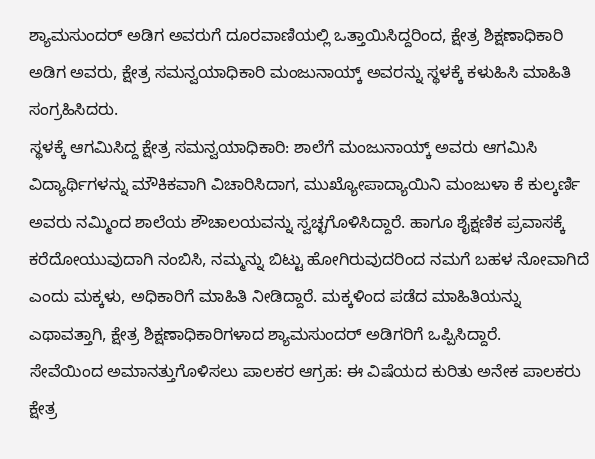ಶ್ಯಾಮಸುಂದರ್ ಅಡಿಗ ಅವರುಗೆ ದೂರವಾಣಿಯಲ್ಲಿ ಒತ್ತಾಯಿಸಿದ್ದರಿಂದ, ಕ್ಷೇತ್ರ ಶಿಕ್ಷಣಾಧಿಕಾರಿ ಅಡಿಗ ಅವರು, ಕ್ಷೇತ್ರ ಸಮನ್ವಯಾಧಿಕಾರಿ ಮಂಜುನಾಯ್ಕ್ ಅವರನ್ನು ಸ್ಥಳಕ್ಕೆ ಕಳುಹಿಸಿ ಮಾಹಿತಿ ಸಂಗ್ರಹಿಸಿದರು.
ಸ್ಥಳಕ್ಕೆ ಆಗಮಿಸಿದ್ದ ಕ್ಷೇತ್ರ ಸಮನ್ವಯಾಧಿಕಾರಿ: ಶಾಲೆಗೆ ಮಂಜುನಾಯ್ಕ್ ಅವರು ಆಗಮಿಸಿ ವಿದ್ಯಾರ್ಥಿಗಳನ್ನು ಮೌಕಿಕವಾಗಿ ವಿಚಾರಿಸಿದಾಗ, ಮುಖ್ಯೋಪಾದ್ಯಾಯಿನಿ ಮಂಜುಳಾ ಕೆ ಕುಲ್ಕರ್ಣಿ ಅವರು ನಮ್ಮಿಂದ ಶಾಲೆಯ ಶೌಚಾಲಯವನ್ನು ಸ್ವಚ್ಛಗೊಳಿಸಿದ್ದಾರೆ. ಹಾಗೂ ಶೈಕ್ಷಣಿಕ ಪ್ರವಾಸಕ್ಕೆ ಕರೆದೋಯುವುದಾಗಿ ನಂಬಿಸಿ, ನಮ್ಮನ್ನು ಬಿಟ್ಟು ಹೋಗಿರುವುದರಿಂದ ನಮಗೆ ಬಹಳ ನೋವಾಗಿದೆ ಎಂದು ಮಕ್ಕಳು, ಅಧಿಕಾರಿಗೆ ಮಾಹಿತಿ ನೀಡಿದ್ದಾರೆ. ಮಕ್ಕಳಿಂದ ಪಡೆದ ಮಾಹಿತಿಯನ್ನು ಎಥಾವತ್ತಾಗಿ, ಕ್ಷೇತ್ರ ಶಿಕ್ಷಣಾಧಿಕಾರಿಗಳಾದ ಶ್ಯಾಮಸುಂದರ್ ಅಡಿಗರಿಗೆ ಒಪ್ಪಿಸಿದ್ದಾರೆ.
ಸೇವೆಯಿಂದ ಅಮಾನತ್ತುಗೊಳಿಸಲು ಪಾಲಕರ ಆಗ್ರಹ: ಈ ವಿಷೆಯದ ಕುರಿತು ಅನೇಕ ಪಾಲಕರು ಕ್ಷೇತ್ರ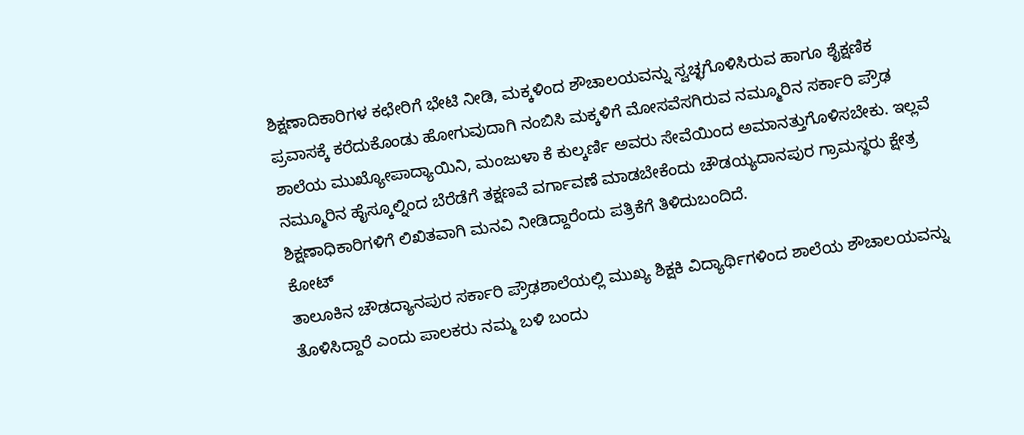ಶಿಕ್ಷಣಾದಿಕಾರಿಗಳ ಕಛೇರಿಗೆ ಭೇಟಿ ನೀಡಿ, ಮಕ್ಕಳಿಂದ ಶೌಚಾಲಯವನ್ನು ಸ್ವಚ್ಛಗೊಳಿಸಿರುವ ಹಾಗೂ ಶೈಕ್ಷಣಿಕ ಪ್ರವಾಸಕ್ಕೆ ಕರೆದುಕೊಂಡು ಹೋಗುವುದಾಗಿ ನಂಬಿಸಿ ಮಕ್ಕಳಿಗೆ ಮೋಸವೆಸಗಿರುವ ನಮ್ಮೂರಿನ ಸರ್ಕಾರಿ ಪ್ರೌಢ ಶಾಲೆಯ ಮುಖ್ಯೋಪಾದ್ಯಾಯಿನಿ, ಮಂಜುಳಾ ಕೆ ಕುಲ್ಕರ್ಣಿ ಅವರು ಸೇವೆಯಿಂದ ಅಮಾನತ್ತುಗೊಳಿಸಬೇಕು. ಇಲ್ಲವೆ ನಮ್ಮೂರಿನ ಹೈಸ್ಕೂಲ್ನಿಂದ ಬೆರೆಡೆಗೆ ತಕ್ಷಣವೆ ವರ್ಗಾವಣೆ ಮಾಡಬೇಕೆಂದು ಚೌಡಯ್ಯದಾನಪುರ ಗ್ರಾಮಸ್ಥರು ಕ್ಷೇತ್ರ ಶಿಕ್ಷಣಾಧಿಕಾರಿಗಳಿಗೆ ಲಿಖಿತವಾಗಿ ಮನವಿ ನೀಡಿದ್ದಾರೆಂದು ಪತ್ರಿಕೆಗೆ ತಿಳಿದುಬಂದಿದೆ.
ಕೋಟ್
ತಾಲೂಕಿನ ಚೌಡದ್ಯಾನಪುರ ಸರ್ಕಾರಿ ಪ್ರೌಢಶಾಲೆಯಲ್ಲಿ ಮುಖ್ಯ ಶಿಕ್ಷಕಿ ವಿದ್ಯಾರ್ಥಿಗಳಿಂದ ಶಾಲೆಯ ಶೌಚಾಲಯವನ್ನು ತೊಳಿಸಿದ್ದಾರೆ ಎಂದು ಪಾಲಕರು ನಮ್ಮ ಬಳಿ ಬಂದು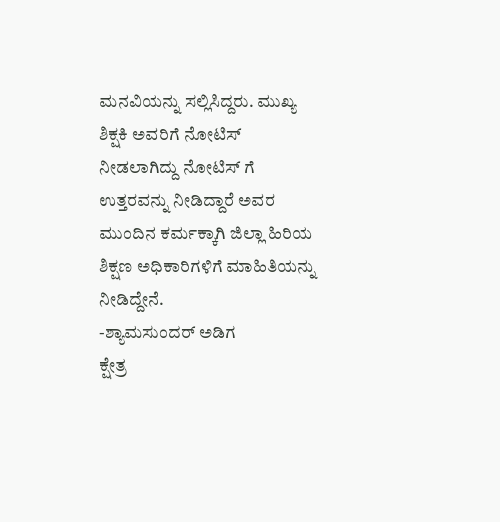ಮನವಿಯನ್ನು ಸಲ್ಲಿಸಿದ್ದರು. ಮುಖ್ಯ ಶಿಕ್ಷಕಿ ಅವರಿಗೆ ನೋಟಿಸ್ ನೀಡಲಾಗಿದ್ದು ನೋಟಿಸ್ ಗೆ ಉತ್ತರವನ್ನು ನೀಡಿದ್ದಾರೆ ಅವರ ಮುಂದಿನ ಕರ್ಮಕ್ಕಾಗಿ ಜಿಲ್ಲಾ ಹಿರಿಯ ಶಿಕ್ಷಣ ಅಧಿಕಾರಿಗಳಿಗೆ ಮಾಹಿತಿಯನ್ನು ನೀಡಿದ್ದೇನೆ.
-ಶ್ಯಾಮಸುಂದರ್ ಅಡಿಗ
ಕ್ಷೇತ್ರ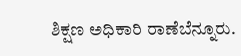ಶಿಕ್ಷಣ ಅಧಿಕಾರಿ ರಾಣೆಬೆನ್ನೂರು.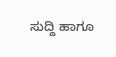ಸುದ್ದಿ ಹಾಗೂ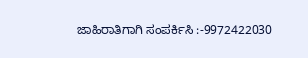ಜಾಹಿರಾತಿಗಾಗಿ ಸಂಪರ್ಕಿಸಿ :-9972422030